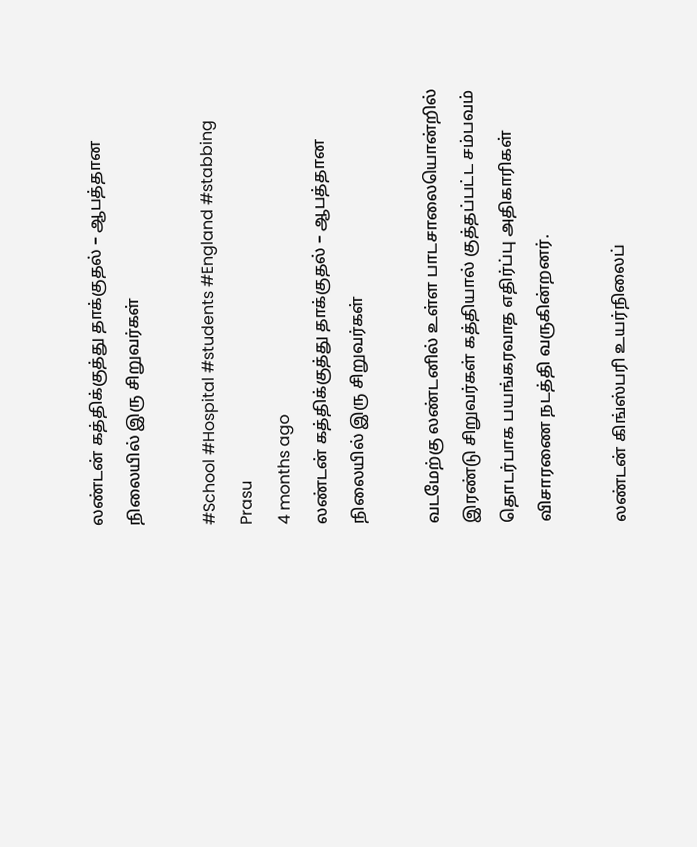லண்டன் கத்திக்குத்து தாக்குதல் – ஆபத்தான நிலையில் இரு சிறுவர்கள்

#School #Hospital #students #England #stabbing
Prasu
4 months ago
லண்டன் கத்திக்குத்து தாக்குதல் – ஆபத்தான நிலையில் இரு சிறுவர்கள்

வடமேற்கு லண்டனில் உள்ள பாடசாலையொன்றில் இரண்டு சிறுவர்கள் கத்தியால் குத்தப்பட்ட சம்பவம் தொடர்பாக பயங்கரவாத எதிர்ப்பு அதிகாரிகள் விசாரணை நடத்தி வருகின்றனர்.

லண்டன் கிங்ஸ்பரி உயர்நிலைப்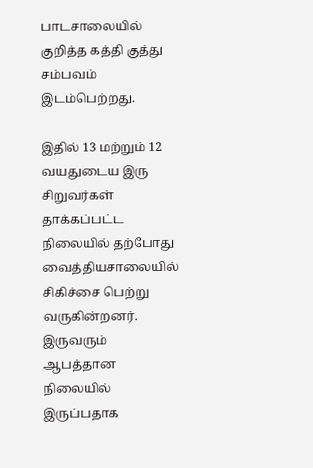பாடசாலையில் குறித்த கத்தி குத்து சம்பவம் இடம்பெற்றது.

இதில் 13 மற்றும் 12 வயதுடைய இரு சிறுவர்கள் தாக்கப்பட்ட நிலையில் தற்போது வைத்தியசாலையில் சிகிச்சை பெற்று வருகின்றனர். இருவரும் ஆபத்தான நிலையில் இருப்பதாக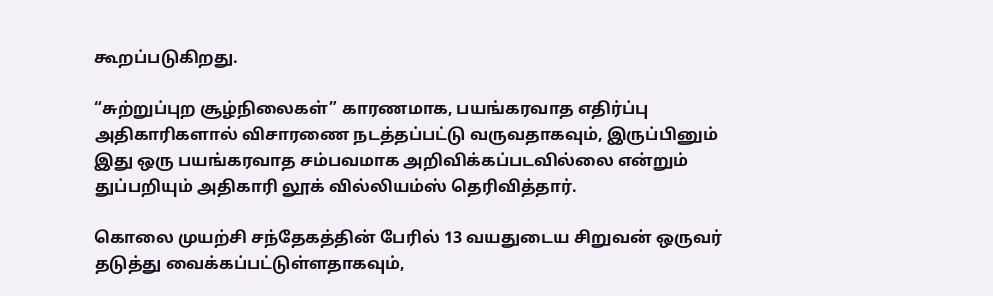கூறப்படுகிறது.

“சுற்றுப்புற சூழ்நிலைகள்” காரணமாக, பயங்கரவாத எதிர்ப்பு அதிகாரிகளால் விசாரணை நடத்தப்பட்டு வருவதாகவும், இருப்பினும் இது ஒரு பயங்கரவாத சம்பவமாக அறிவிக்கப்படவில்லை என்றும் துப்பறியும் அதிகாரி லூக் வில்லியம்ஸ் தெரிவித்தார்.

கொலை முயற்சி சந்தேகத்தின் பேரில் 13 வயதுடைய சிறுவன் ஒருவர் தடுத்து வைக்கப்பட்டுள்ளதாகவும்,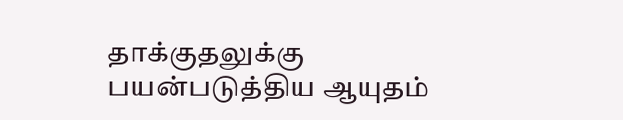தாக்குதலுக்கு பயன்படுத்திய ஆயுதம்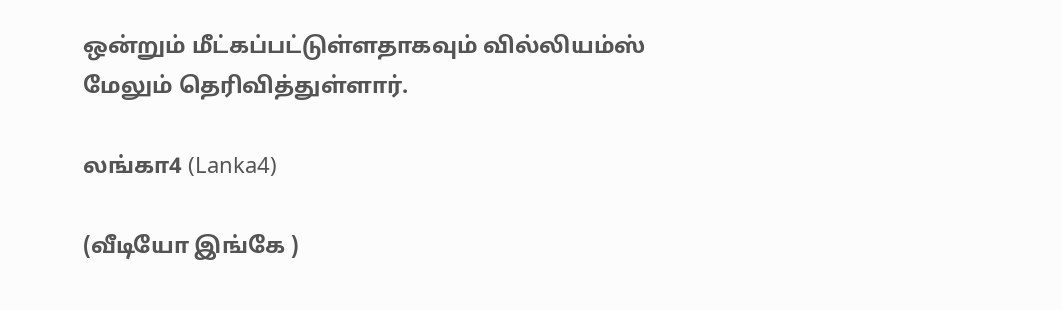ஒன்றும் மீட்கப்பட்டுள்ளதாகவும் வில்லியம்ஸ் மேலும் தெரிவித்துள்ளார்.

லங்கா4 (Lanka4)

(வீடியோ இங்கே )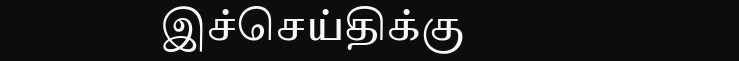இச்செய்திக்கு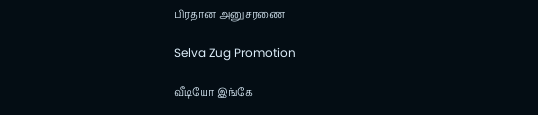பிரதான அனுசரணை

Selva Zug Promotion

வீடியோ இங்கே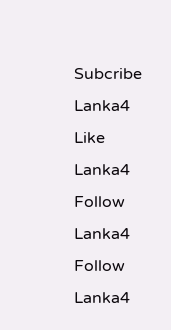Subcribe Lanka4
Like Lanka4
Follow Lanka4
Follow Lanka4